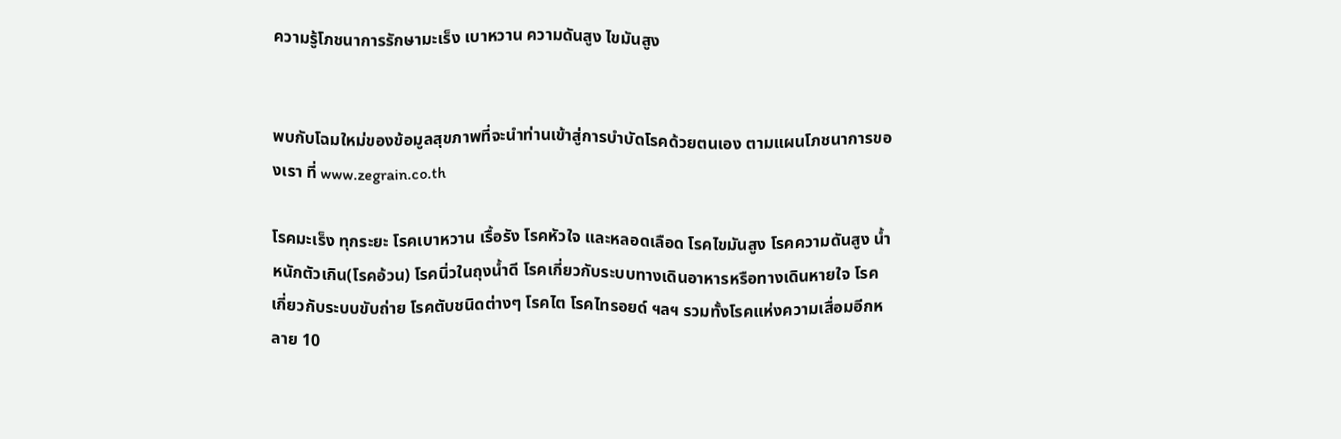ความรู้โภชนาการรักษามะเร็ง เบาหวาน ความดันสูง ไขมันสูง


พบกับโฉมใหม่ของข้อมูลสุขภาพที่จะนำท่านเข้าสู่การบำบัดโรคด้วยตนเอง ตามแผนโภชนาการของเรา ที่ www.zegrain.co.th

โรคมะเร็ง ทุกระยะ โรคเบาหวาน เรื้อรัง โรคหัวใจ และหลอดเลือด โรคไขมันสูง โรคความดันสูง น้ำหนักตัวเกิน(โรคอ้วน) โรคนิ่วในถุงน้ำดี โรคเกี่ยวกับระบบทางเดินอาหารหรือทางเดินหายใจ โรคเกี่ยวกับระบบขับถ่าย โรคตับชนิดต่างๆ โรคไต โรคไทรอยด์ ฯลฯ รวมทั้งโรคแห่งความเสื่อมอีกหลาย 10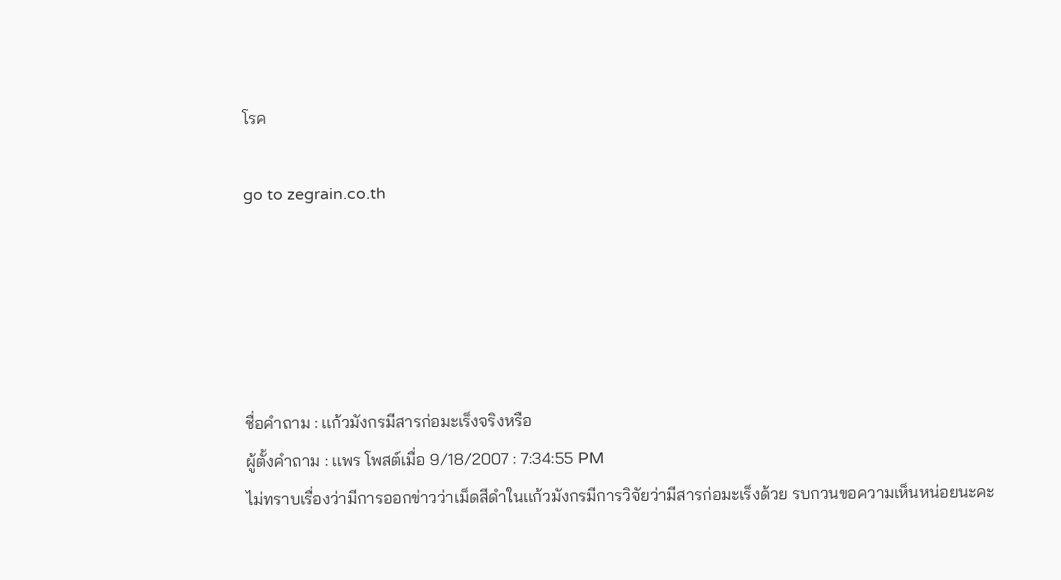โรค

go to zegrain.co.th





ชื่อคำถาม : เเก้วมังกรมีสารก่อมะเร็งจริงหรือ
ผู้ตั้งคำถาม : เเพร โพสต์เมื่อ 9/18/2007 : 7:34:55 PM
ไม่ทราบเรื่องว่ามีการออกข่าวว่าเม็ดสีดำในเเก้วมังกรมีการวิจัยว่ามีสารก่อมะเร็งด้วย รบกวนขอความเห็นหน่อยนะคะ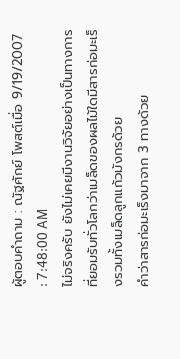ผู้ตอบคำถาม : ณัฐศักย์ โพสต์เมื่อ 9/19/2007 : 7:48:00 AM
ไม่จริงครับ ยังไม่เคยมีงานวิจัยอย่างเป็นทางการที่ยอมรับทั่วโลกว่าเมล็ดของผลไม้ใดมีสารก่อมะเร็งรวมทั้งเมล็ดลูกแก้วมังกรด้วย
คำว่าสารก่อมะเร็งมาจาก 3 ทางด้วย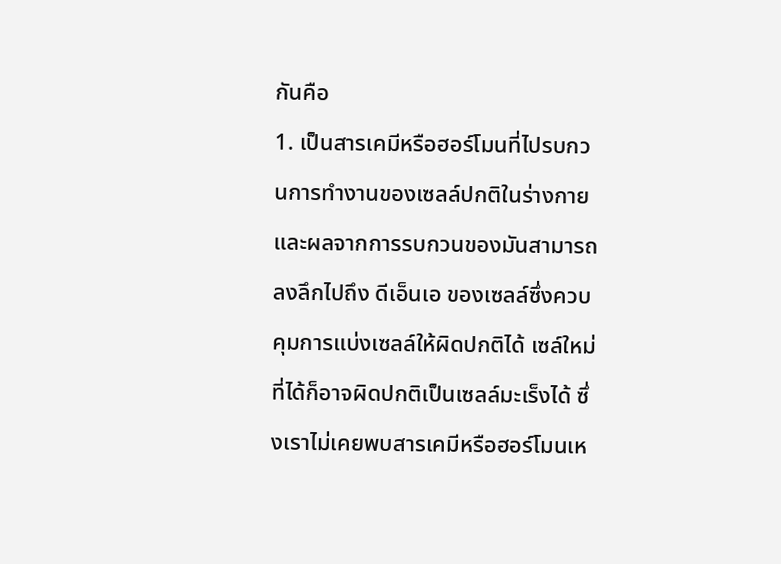กันคือ
1. เป็นสารเคมีหรือฮอร์โมนที่ไปรบกวนการทำงานของเซลล์ปกติในร่างกาย และผลจากการรบกวนของมันสามารถลงลึกไปถึง ดีเอ็นเอ ของเซลล์ซึ่งควบคุมการแบ่งเซลล์ให้ผิดปกติได้ เซล์ใหม่ที่ได้ก็อาจผิดปกติเป็นเซลล์มะเร็งได้ ซึ่งเราไม่เคยพบสารเคมีหรือฮอร์โมนเห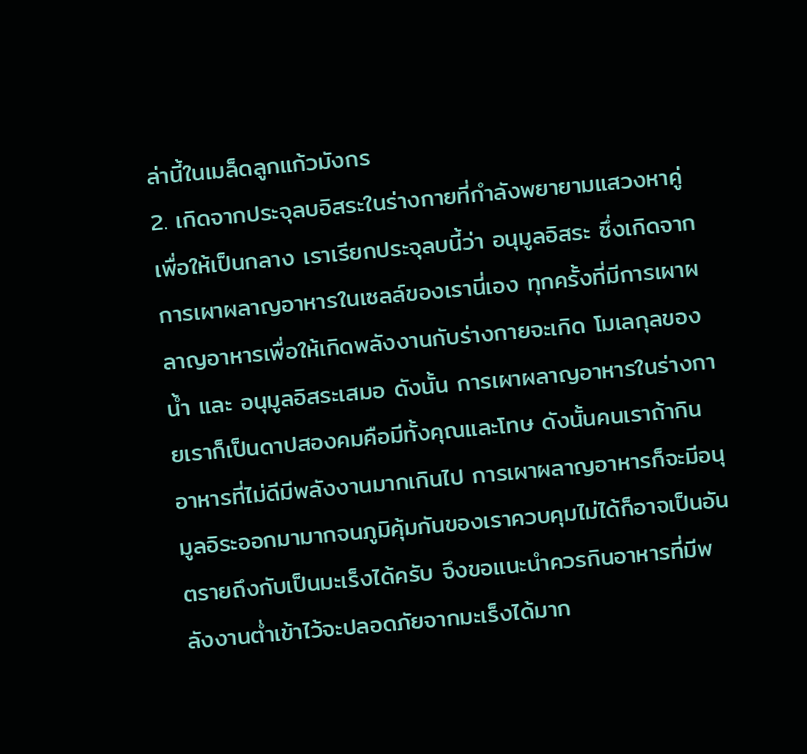ล่านี้ในเมล็ดลูกแก้วมังกร
2. เกิดจากประจุลบอิสระในร่างกายที่กำลังพยายามแสวงหาคู่เพื่อให้เป็นกลาง เราเรียกประจุลบนี้ว่า อนุมูลอิสระ ซึ่งเกิดจากการเผาผลาญอาหารในเซลล์ของเรานี่เอง ทุกครั้งที่มีการเผาผลาญอาหารเพื่อให้เกิดพลังงานกับร่างกายจะเกิด โมเลกุลของน้ำ และ อนุมูลอิสระเสมอ ดังนั้น การเผาผลาญอาหารในร่างกายเราก็เป็นดาปสองคมคือมีทั้งคุณและโทษ ดังนั้นคนเราถ้ากินอาหารที่ไม่ดีมีพลังงานมากเกินไป การเผาผลาญอาหารก็จะมีอนุมูลอิระออกมามากจนภูมิคุ้มกันของเราควบคุมไม่ได้ก็อาจเป็นอันตรายถึงกับเป็นมะเร็งได้ครับ จึงขอแนะนำควรกินอาหารที่มีพลังงานต่ำเข้าไว้จะปลอดภัยจากมะเร็งได้มาก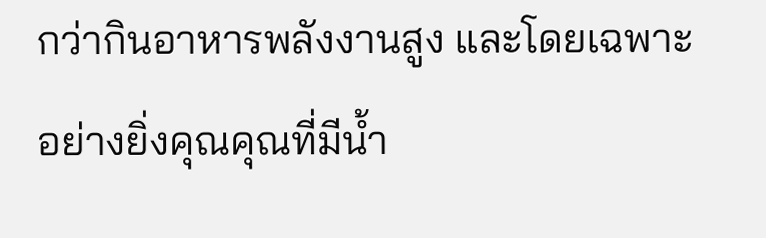กว่ากินอาหารพลังงานสูง และโดยเฉพาะอย่างยิ่งคุณคุณที่มีน้ำ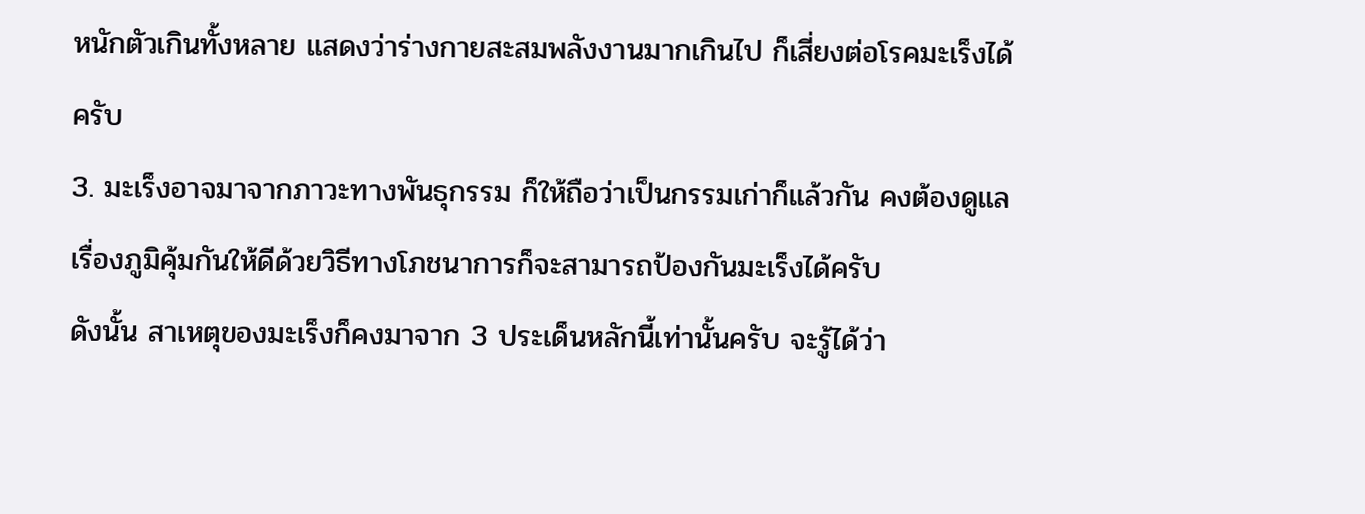หนักตัวเกินทั้งหลาย แสดงว่าร่างกายสะสมพลังงานมากเกินไป ก็เสี่ยงต่อโรคมะเร็งได้ครับ
3. มะเร็งอาจมาจากภาวะทางพันธุกรรม ก็ให้ถือว่าเป็นกรรมเก่าก็แล้วกัน คงต้องดูแลเรื่องภูมิคุ้มกันให้ดีด้วยวิธีทางโภชนาการก็จะสามารถป้องกันมะเร็งได้ครับ
ดังนั้น สาเหตุของมะเร็งก็คงมาจาก 3 ประเด็นหลักนี้เท่านั้นครับ จะรู้ได้ว่า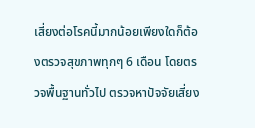เสี่ยงต่อโรคนี้มากน้อยเพียงใดก็ต้องตรวจสุขภาพทุกๆ 6 เดือน โดยตรวจพื้นฐานทั่วไป ตรวจหาปัจจัยเสี่ยง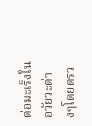ต่อมะเร็งในอวัยวะต่างๆโดยตรว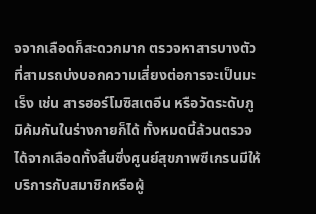จจากเลือดก็สะดวกมาก ตรวจหาสารบางตัวที่สามรถบ่งบอกความเสี่ยงต่อการจะเป็นมะเร็ง เช่น สารฮอร์โมซิสเตอีน หรือวัดระดับภูมิค้มกันในร่างกายก็ได้ ทั้งหมดนี้ล้วนตรวจได้จากเลือดทั้งสิ้นซึ่งศูนย์สุขภาพซีเกรนมีให้บริการกับสมาชิกหรือผู้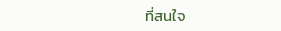ที่สนใจ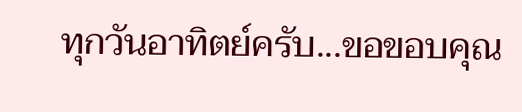ทุกวันอาทิตย์ครับ...ขอขอบคุณ